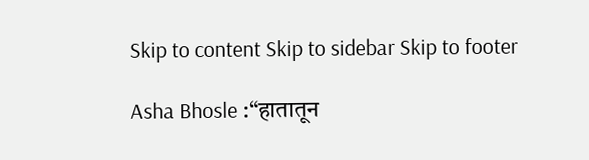Skip to content Skip to sidebar Skip to footer

Asha Bhosle :“हातातून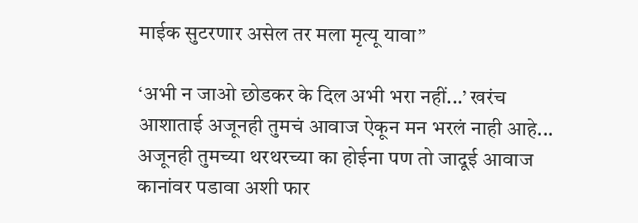माईक सुटरणार असेल तर मला मृत्यू यावा”

‘अभी न जाओ छोडकर के दिल अभी भरा नहीं...’ खरंच आशाताई अजूनही तुमचं आवाज ऐकून मन भरलं नाही आहे... अजूनही तुमच्या थरथरच्या का होईना पण तो जादूई आवाज कानांवर पडावा अशी फार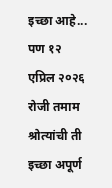इच्छा आहे... पण १२ एप्रिल २०२६ रोजी तमाम श्रोत्यांची ती इच्छा अपूर्ण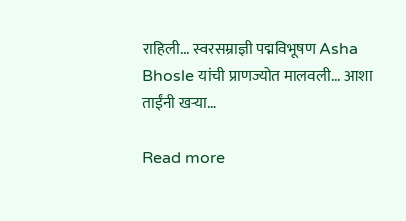राहिली... स्वरसम्राज्ञी पद्मविभूषण Asha Bhosle यांची प्राणज्योत मालवली... आशा ताईंनी खऱ्या…

Read more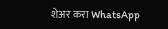शेअर करा WhatsApp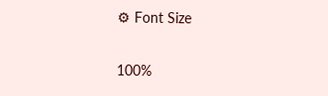⚙ Font Size

100%